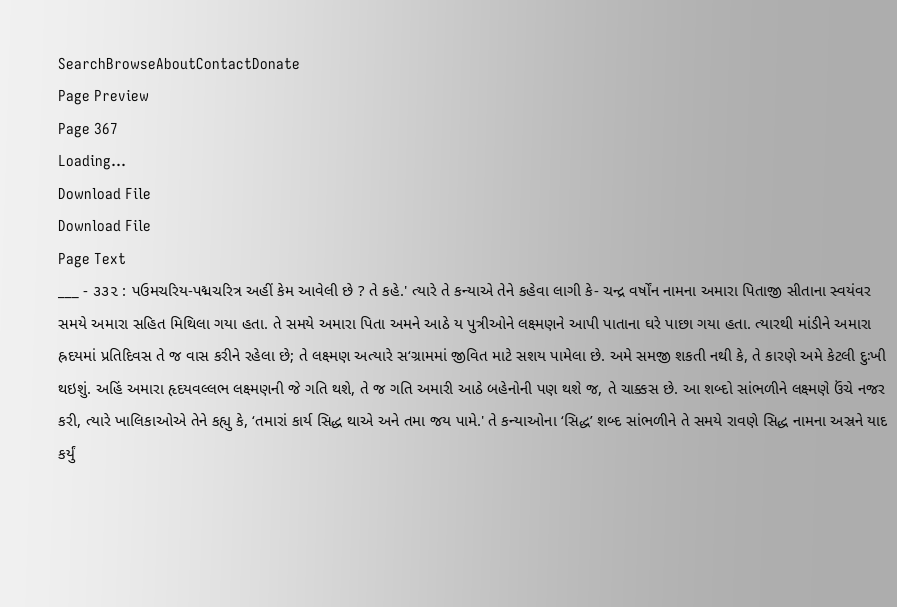SearchBrowseAboutContactDonate
Page Preview
Page 367
Loading...
Download File
Download File
Page Text
___ - ૩૩૨ : પઉમચરિય-પદ્મચરિત્ર અહીં કેમ આવેલી છે ? તે કહે.' ત્યારે તે કન્યાએ તેને કહેવા લાગી કે- ચન્દ્ર વર્ષોંન નામના અમારા પિતાજી સીતાના સ્વયંવર સમયે અમારા સહિત મિથિલા ગયા હતા. તે સમયે અમારા પિતા અમને આઠે ય પુત્રીઓને લક્ષ્મણને આપી પાતાના ઘરે પાછા ગયા હતા. ત્યારથી માંડીને અમારા હ્રદયમાં પ્રતિદિવસ તે જ વાસ કરીને રહેલા છે; તે લક્ષ્મણ અત્યારે સ‘ગ્રામમાં જીવિત માટે સશય પામેલા છે. અમે સમજી શકતી નથી કે, તે કારણે અમે કેટલી દુઃખી થઇશું. અહિં અમારા હૃદયવલ્લભ લક્ષ્મણની જે ગતિ થશે, તે જ ગતિ અમારી આઠે બહેનોની પણ થશે જ, તે ચાક્કસ છે. આ શબ્દો સાંભળીને લક્ષ્મણે ઉંચે નજર કરી, ત્યારે ખાલિકાઓએ તેને કહ્યુ કે, ‘તમારાં કાર્ય સિદ્ધ થાએ અને તમા જય પામે.' તે કન્યાઓના ‘સિદ્ધ’ શબ્દ સાંભળીને તે સમયે રાવણે સિદ્ધ નામના અસ્રને યાદ કર્યું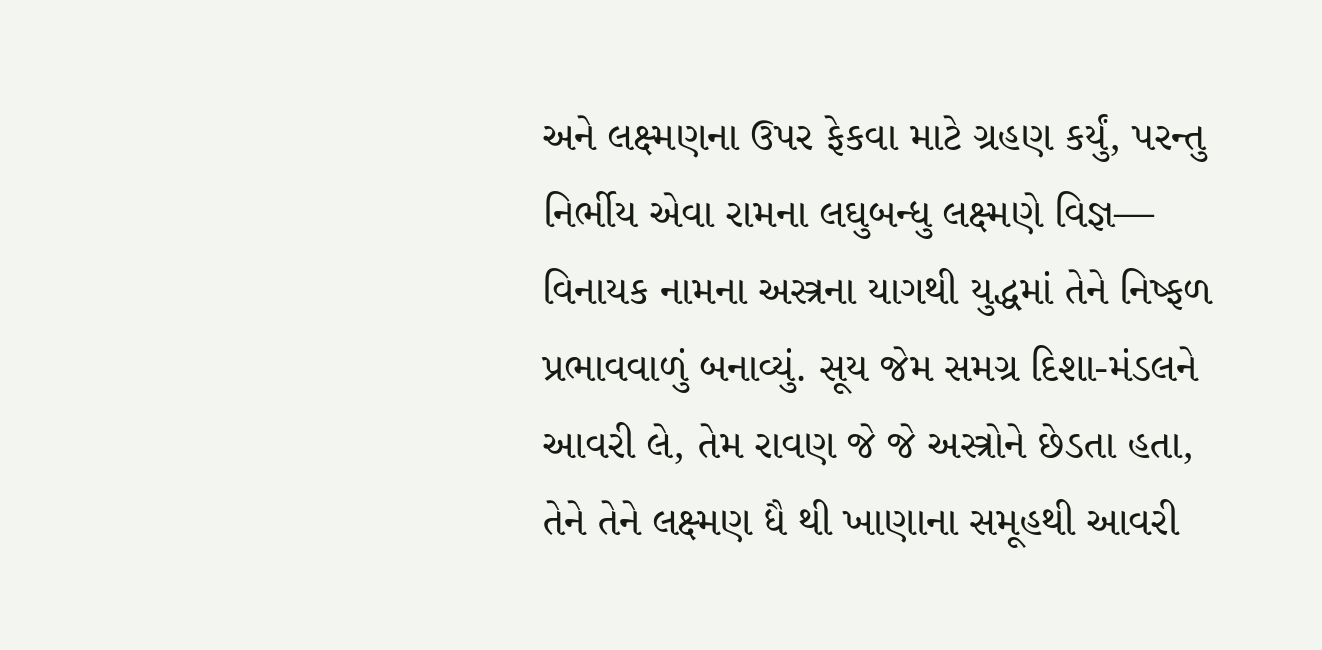અને લક્ષ્મણના ઉપર ફેકવા માટે ગ્રહણ કર્યું, પરન્તુ નિર્ભીય એવા રામના લઘુબન્ધુ લક્ષ્મણે વિજ્ઞ— વિનાયક નામના અસ્ત્રના યાગથી યુદ્ધમાં તેને નિષ્ફળ પ્રભાવવાળું બનાવ્યું. સૂય જેમ સમગ્ર દિશા-મંડલને આવરી લે, તેમ રાવણ જે જે અસ્ત્રોને છેડતા હતા, તેને તેને લક્ષ્મણ ધૈ થી ખાણાના સમૂહથી આવરી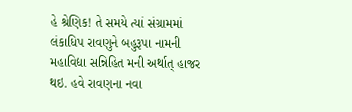હે શ્રેણિક! તે સમયે ત્યાં સંગ્રામમાં લંકાધિપ રાવણુને બહુરૂપા નામની મહાવિદ્યા સન્નિહિત મની અર્થાત્ હાજર થઇ. હવે રાવણના નવા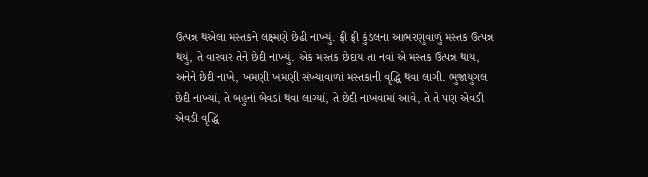ઉત્પન્ન થએલા મસ્તકને લક્ષ્મણે છેઢી નાખ્યું. ફ્રી ફ્રી કુંડલના આભરણુવાળું મસ્તક ઉત્પન્ન થયું, તે વારવાર તેને છેદી નાખ્યું. એક મસ્તક છેદાય તા નવાં એ મસ્તક ઉત્પન્ન થાય, અનેને છેદી નાખે, ખમણી ખમણી સંખ્યાવાળાં મસ્તકાની વૃદ્ધિ થવા લાગી. ભુજાયુગલ છેદી નાખ્યાં, તે બહુનાં બેવડાં થવા લાગ્યાં, તે છેદી નાખવામાં આવે, તે તે પણ એવડી એવડી વૃદ્ધિ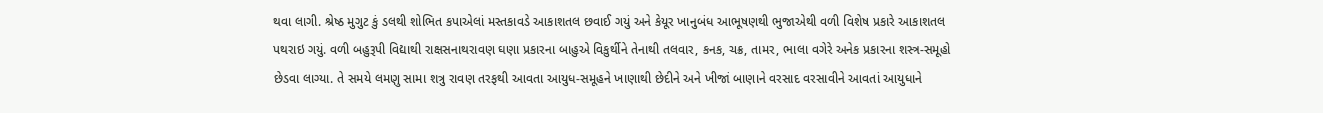થવા લાગી. શ્રેષ્ઠ મુગુટ કું ડલથી શોભિત કપાએલાં મસ્તકાવડે આકાશતલ છવાઈ ગયું અને કેયૂર ખાનુબંધ આભૂષણથી ભુજાએથી વળી વિશેષ પ્રકારે આકાશતલ પથરાઇ ગયું. વળી બહુરૂપી વિદ્યાથી રાક્ષસનાથરાવણ ઘણા પ્રકારના બાહુએ વિકુર્થીને તેનાથી તલવાર, કનક, ચક્ર, તામર, ભાલા વગેરે અનેક પ્રકારના શસ્ત્ર-સમૂહો છેડવા લાગ્યા. તે સમયે લમણુ સામા શત્રુ રાવણ તરફથી આવતા આયુધ-સમૂહને ખાણાથી છેદીને અને ખીજાં બાણાને વરસાદ વરસાવીને આવતાં આયુધાને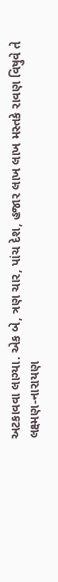અટકાવવા લાગ્યા. એક બે, ત્રણ ચાર, પાંચ દેશ, હજાર લાખ લાખ મસ્તકે રાવણ વિષુવે તે લક્ષ્મણ-નારાયણ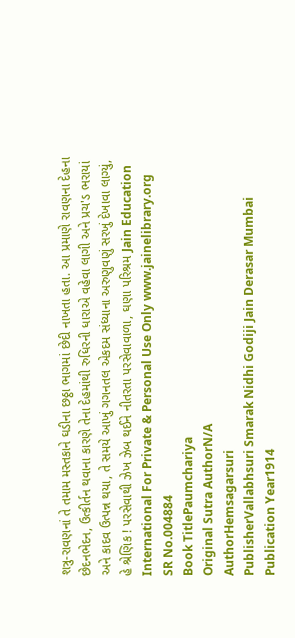શત્રુ-રાવણનાં તે તમામ મસ્તકાને ઘડીના છઠ્ઠા ભાગમાં છેદી નાખતા હતા. આ પ્રમાણે રાવણના દેહના છેદનભેદન, ઉત્કીર્તન થવાના કારણે તેના દેહમાંથી રુધિરની ધારાએ વહેવા લાગી અને પ્રચ'ડ ભરાયાં અને કાદવ ઉત્પન્ન થયા, તે સમયે આખું ગગનતલ એકદમ સંધ્યાના અરુણુવણું સરખું દેખાવા લાગ્યું, હે શ્રેણિક ! પરસેવાથી ઝેખ ઝેબ થઈને નીતરતા પરસેવાવાળા, ઘણા પરિશ્રમ Jain Education International For Private & Personal Use Only www.jainelibrary.org
SR No.004884
Book TitlePaumchariya
Original Sutra AuthorN/A
AuthorHemsagarsuri
PublisherVallabhsuri Smarak Nidhi Godiji Jain Derasar Mumbai
Publication Year1914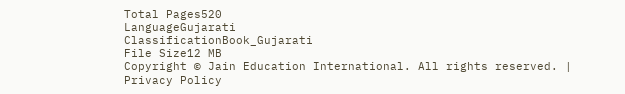Total Pages520
LanguageGujarati
ClassificationBook_Gujarati
File Size12 MB
Copyright © Jain Education International. All rights reserved. | Privacy Policy